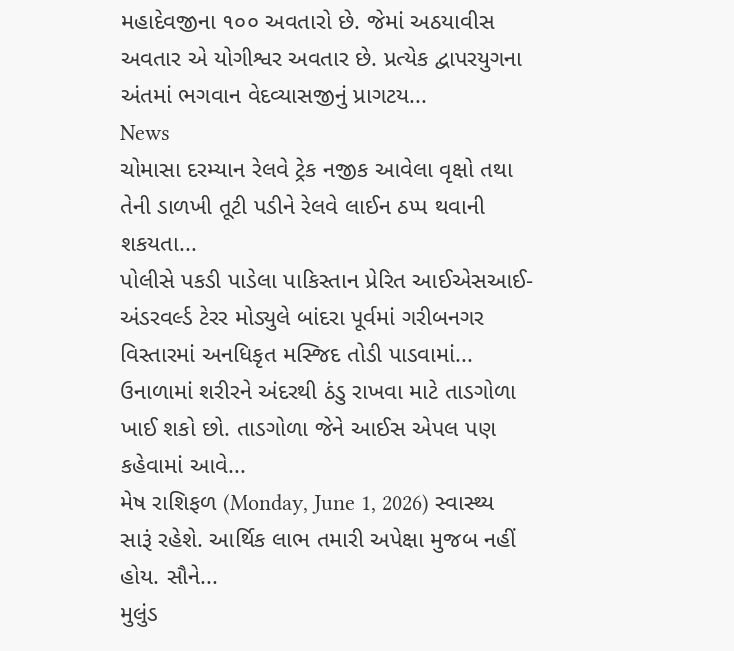મહાદેવજીના ૧૦૦ અવતારો છે. જેમાં અઠયાવીસ અવતાર એ યોગીશ્વર અવતાર છે. પ્રત્યેક દ્વાપરયુગના અંતમાં ભગવાન વેદવ્યાસજીનું પ્રાગટય...
News
ચોમાસા દરમ્યાન રેલવે ટ્રેક નજીક આવેલા વૃક્ષો તથા તેની ડાળખી તૂટી પડીને રેલવે લાઈન ઠપ્પ થવાની શકયતા...
પોલીસે પકડી પાડેલા પાકિસ્તાન પ્રેરિત આઈએસઆઈ- અંડરવર્લ્ડ ટેરર મોડ્યુલે બાંદરા પૂર્વમાં ગરીબનગર વિસ્તારમાં અનધિકૃત મસ્જિદ તોડી પાડવામાં...
ઉનાળામાં શરીરને અંદરથી ઠંડુ રાખવા માટે તાડગોળા ખાઈ શકો છો. તાડગોળા જેને આઈસ એપલ પણ કહેવામાં આવે...
મેષ રાશિફળ (Monday, June 1, 2026) સ્વાસ્થ્ય સારૂં રહેશે. આર્થિક લાભ તમારી અપેક્ષા મુજબ નહીં હોય. સૌને...
મુલુંડ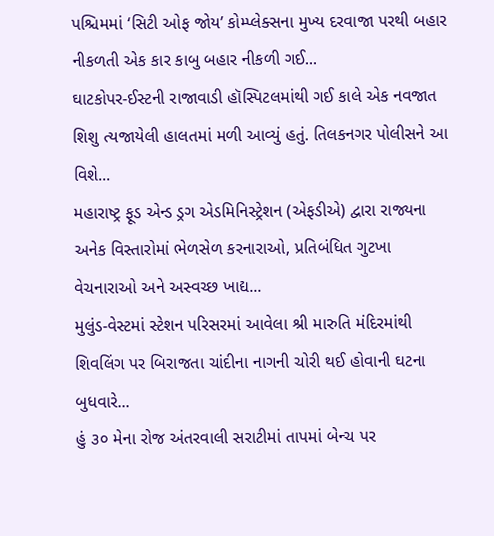પશ્ચિમમાં ‘સિટી ઓફ જોય’ કોમ્પ્લેક્સના મુખ્ય દરવાજા પરથી બહાર નીકળતી એક કાર કાબુ બહાર નીકળી ગઈ...
ઘાટકોપર-ઈસ્ટની રાજાવાડી હૉસ્પિટલમાંથી ગઈ કાલે એક નવજાત શિશુ ત્યજાયેલી હાલતમાં મળી આવ્યું હતું. તિલકનગર પોલીસને આ વિશે...
મહારાષ્ટ્ર ફૂડ એન્ડ ડ્રગ એડમિનિસ્ટ્રેશન (એફડીએ) દ્વારા રાજ્યના અનેક વિસ્તારોમાં ભેળસેળ કરનારાઓ, પ્રતિબંધિત ગુટખા વેચનારાઓ અને અસ્વચ્છ ખાદ્ય...
મુલુંડ-વેસ્ટમાં સ્ટેશન પરિસરમાં આવેલા શ્રી મારુતિ મંદિરમાંથી શિવલિંગ પર બિરાજતા ચાંદીના નાગની ચોરી થઈ હોવાની ઘટના બુધવારે...
હું ૩૦ મેના રોજ અંતરવાલી સરાટીમાં તાપમાં બેન્ચ પર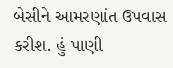બેસીને આમરણાંત ઉપવાસ કરીશ. હું પાણી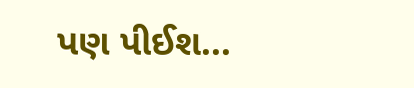પણ પીઈશ...